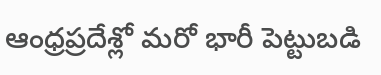ఆంధ్రప్రదేశ్లో మరో భారీ పెట్టుబడి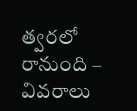త్వరలో రానుంది – వివరాలు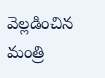వెల్లడించిన మంత్రి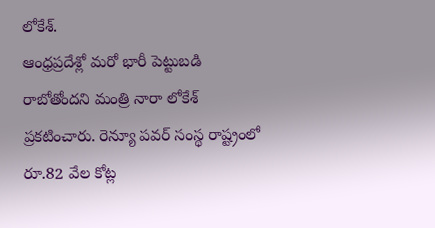లోకేశ్.
ఆంధ్రప్రదేశ్లో మరో భారీ పెట్టుబడి రాబోతోందని మంత్రి నారా లోకేశ్ ప్రకటించారు. రెన్యూ పవర్ సంస్థ రాష్ట్రంలో రూ.82 వేల కోట్ల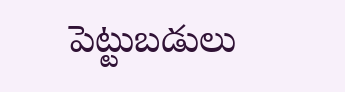పెట్టుబడులు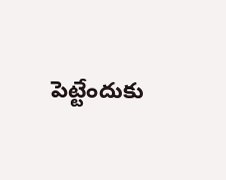పెట్టేందుకు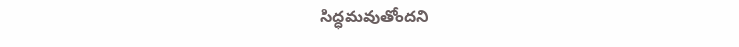సిద్ధమవుతోందని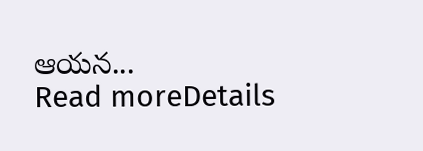ఆయన...
Read moreDetails